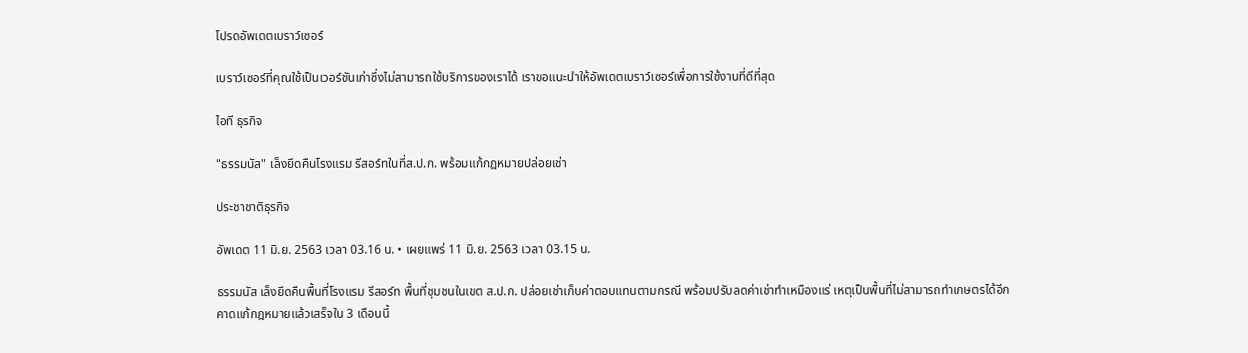โปรดอัพเดตเบราว์เซอร์

เบราว์เซอร์ที่คุณใช้เป็นเวอร์ชันเก่าซึ่งไม่สามารถใช้บริการของเราได้ เราขอแนะนำให้อัพเดตเบราว์เซอร์เพื่อการใช้งานที่ดีที่สุด

ไอที ธุรกิจ

"ธรรมนัส" เล็งยึดคืนโรงแรม รีสอร์ทในที่ส.ป.ก. พร้อมแก้กฎหมายปล่อยเช่า

ประชาชาติธุรกิจ

อัพเดต 11 มิ.ย. 2563 เวลา 03.16 น. • เผยแพร่ 11 มิ.ย. 2563 เวลา 03.15 น.

ธรรมนัส เล็งยึดคืนพื้นที่โรงแรม รีสอร์ท พื้นที่ชุมชนในเขต ส.ป.ก. ปล่อยเช่าเก็บค่าตอบแทนตามกรณี พร้อมปรับลดค่าเช่าทำเหมืองแร่ เหตุเป็นพื้นที่ไม่สามารถทำเกษตรได้อีก คาดแก้กฎหมายแล้วเสร็จใน 3 เดือนนี้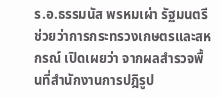ร.อ.ธรรมนัส พรหมเผ่า รัฐมนตรีช่วยว่าการกระทรวงเกษตรและสหกรณ์ เปิดเผยว่า จากผลสำรวจพื้นที่สำนักงานการปฎิรูป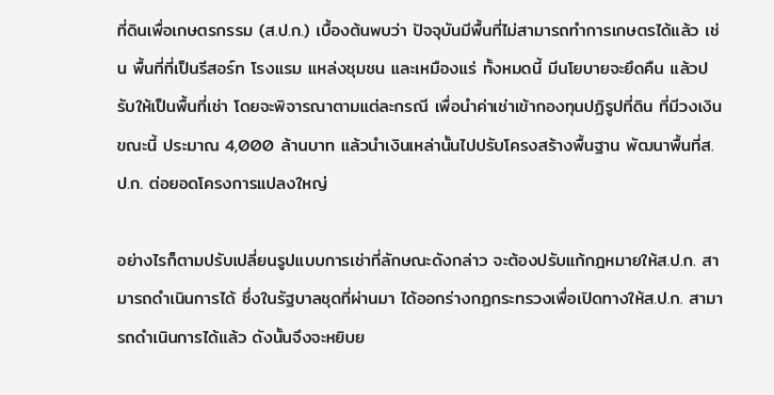ที่ดินเพื่อเกษตรกรรม (ส.ป.ก.) เบื้องต้นพบว่า ปัจจุบันมีพื้นที่ไม่สามารถทำการเกษตรได้แล้ว เช่น พื้นที่ที่เป็นรีสอร์ท โรงแรม แหล่งชุมชน และเหมืองแร่ ทั้งหมดนี้ มีนโยบายจะยึดคืน แล้วปรับให้เป็นพื้นที่เช่า โดยจะพิจารณาตามแต่ละกรณี เพื่อนำค่าเช่าเข้ากองทุนปฏิรูปที่ดิน ที่มีวงเงินขณะนี้ ประมาณ 4,000 ล้านบาท แล้วนำเงินเหล่านั้นไปปรับโครงสร้างพื้นฐาน พัฒนาพื้นที่ส.ป.ก. ต่อยอดโครงการแปลงใหญ่

อย่างไรก็ตามปรับเปลี่ยนรูปแบบการเช่าที่ลักษณะดังกล่าว จะต้องปรับแก้กฎหมายให้ส.ป.ก. สามารถดำเนินการได้ ซึ่งในรัฐบาลชุดที่ผ่านมา ได้ออกร่างกฎกระทรวงเพื่อเปิดทางให้ส.ป.ก. สามารถดำเนินการได้แล้ว ดังนั้นจึงจะหยิบย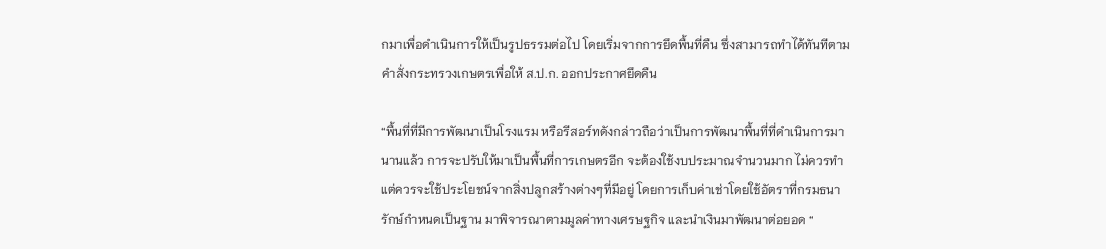กมาเพื่อดำเนินการให้เป็นรูปธรรมต่อไป โดยเริ่มจากการยึดพื้นที่คืน ซึ่งสามารถทำได้ทันทีตามคำสั่งกระทรวงเกษตรเพื่อให้ ส.ป.ก. ออกประกาศยึดคืน

“พื้นที่ที่มีการพัฒนาเป็นโรงแรม หรือรีสอร์ทดังกล่าวถือว่าเป็นการพัฒนาพื้นที่ที่ดำเนินการมานานแล้ว การจะปรับให้มาเป็นพื้นที่การเกษตรอีก จะต้องใช้งบประมาณจำนวนมาก ไม่ควรทำ แต่ควรจะใช้ประโยชน์จากสิ่งปลูกสร้างต่างๆที่มีอยู่ โดยการเก็บค่าเช่าโดยใช้อัตราที่กรมธนารักษ์กำหนดเป็นฐาน มาพิจารณาตามมูลค่าทางเศรษฐกิจ และนำเงินมาพัฒนาต่อยอด “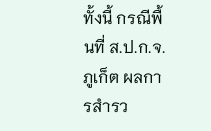ทั้งนี้ กรณีพื้นที่ ส.ป.ก.จ.ภูเก็ต ผลการสำรว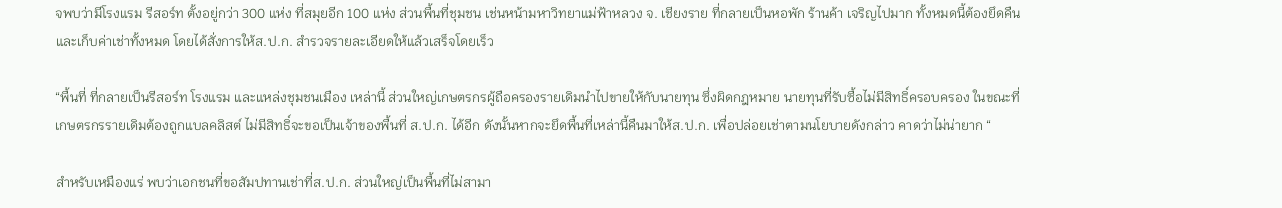จพบว่ามีโรงแรม รีสอร์ท ตั้งอยู่กว่า 300 แห่ง ที่สมุยอีก 100 แห่ง ส่วนพื้นที่ชุมชน เช่นหน้ามหาวิทยาแม่ฟ้าหลวง จ. เชียงราย ที่กลายเป็นหอพัก ร้านค้า เจริญไปมาก ทั้งหมดนี้ต้องยึดคืนและเก็บค่าเช่าทั้งหมด โดยได้สั่งการให้ส.ป.ก. สำรวจรายละเอียดให้แล้วเสร็จโดยเร็ว

“พื้นที่ ที่กลายเป็นรีสอร์ท โรงแรม และแหล่งชุมชนเมือง เหล่านี้ ส่วนใหญ่เกษตรกรผู้ถือครองรายเดิมนำไปขายให้กับนายทุน ซึ่งผิดกฎหมาย นายทุนที่รับซื้อไม่มีสิทธิ์ครอบครอง ในขณะที่เกษตรกรรายเดิมต้องถูกแบลคลิสต์ ไม่มีสิทธิ์จะขอเป็นเจ้าของพื้นที่ ส.ป.ก. ได้อีก ดังนั้นหากจะยึดพื้นที่เหล่านี้คืนมาให้ส.ป.ก. เพื่อปล่อยเช่าตามนโยบายดังกล่าว คาดว่าไม่น่ายาก “

สำหรับเหมืองแร่ พบว่าเอกชนที่ขอสัมปทานเช่าที่ส.ป.ก. ส่วนใหญ่เป็นพื้นที่ไม่สามา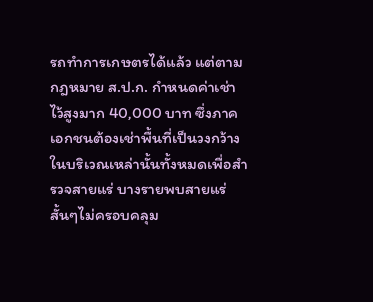รถทำการเกษตรได้แล้ว แต่ตามกฎหมาย ส.ป.ก. กำหนดค่าเช่าไว้สูงมาก 40,000 บาท ซึ่งภาคเอกชนต้องเช่าพื้นที่เป็นวงกว้างในบริเวณเหล่านั้นทั้งหมดเพื่อสำรวจสายแร่ บางรายพบสายแร่สั้นๆไม่ครอบคลุม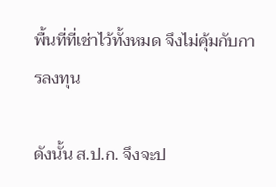พื้นที่ที่เช่าไว้ทั้งหมด จึงไม่คุ้มกับการลงทุน

ดังนั้น ส.ป.ก. จึงจะป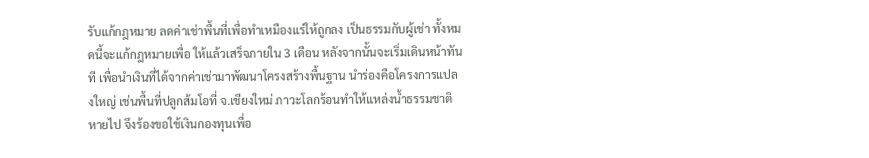รับแก้กฎหมาย ลดค่าเช่าพื้นที่เพื่อทำเหมืองแร่ให้ถูกลง เป็นธรรมกับผู้เช่า ทั้งหมดนี้จะแก้กฎหมายเพื่อ ให้แล้วเสร็จภายใน 3 เดือน หลังจากนั้นจะเริ่มเดินหน้าทันที เพื่อนำเงินที่ได้จากค่าเช่ามาพัฒนาโครงสร้างพื้นฐาน นำร่องคือโครงการแปลงใหญ่ เช่นพื้นที่ปลูกส้มโอที่ จ.เชียงใหม่ ภาวะโลกร้อนทำให้แหล่งน้ำธรรมชาติหายไป จึงร้องขอใช้เงินกองทุนเพื่อ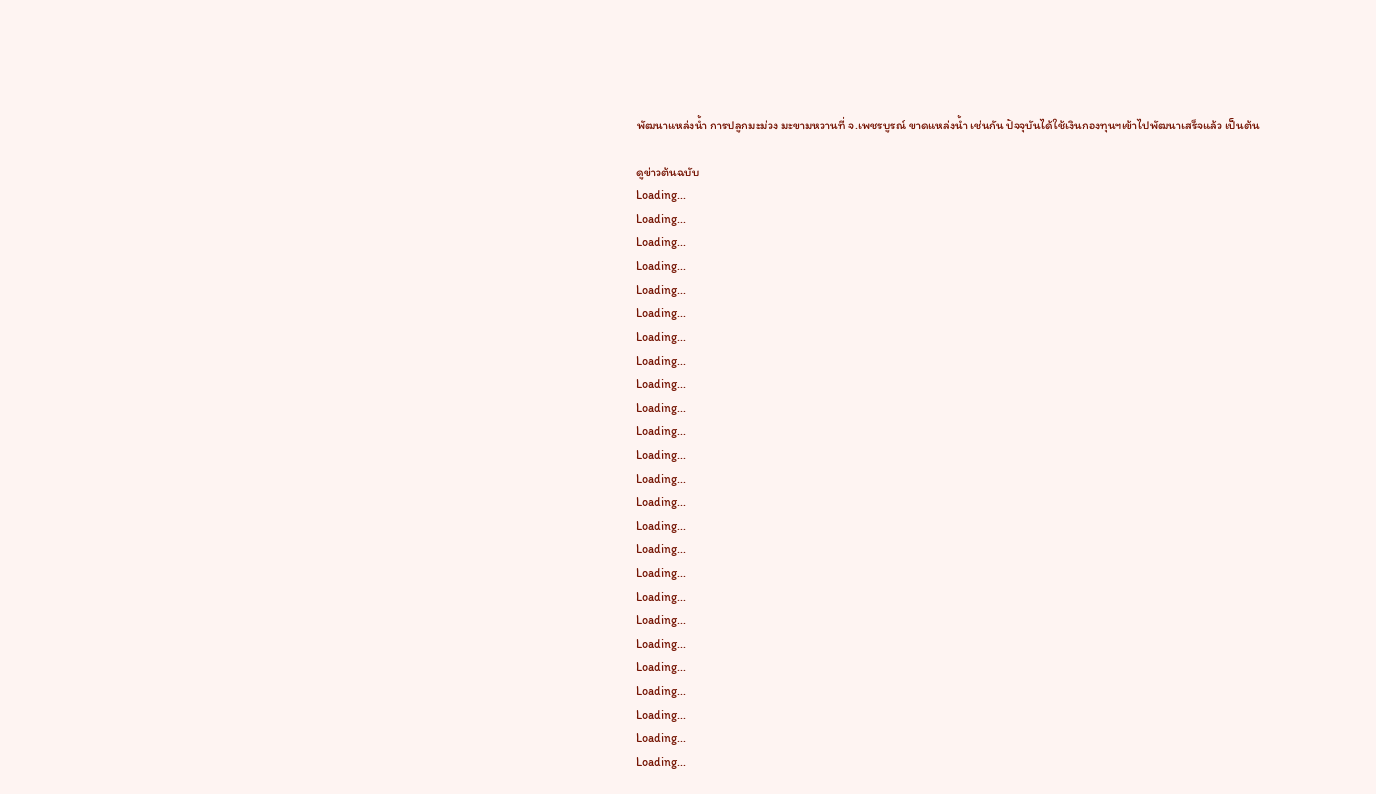พัฒนาแหล่งน้ำ การปลูกมะม่วง มะขามหวานที่ จ.เพชรบูรณ์ ขาดแหล่งน้ำ เช่นกัน ปัจจุบันได้ใช้เงินกองทุนฯเข้าไปพัฒนาเสร็จแล้ว เป็นต้น

ดูข่าวต้นฉบับ
Loading...
Loading...
Loading...
Loading...
Loading...
Loading...
Loading...
Loading...
Loading...
Loading...
Loading...
Loading...
Loading...
Loading...
Loading...
Loading...
Loading...
Loading...
Loading...
Loading...
Loading...
Loading...
Loading...
Loading...
Loading...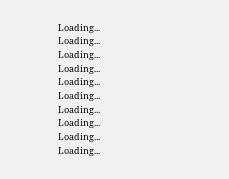Loading...
Loading...
Loading...
Loading...
Loading...
Loading...
Loading...
Loading...
Loading...
Loading...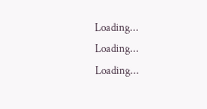Loading...
Loading...
Loading...